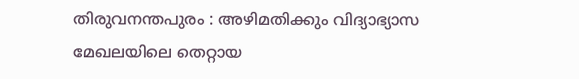തിരുവനന്തപുരം : അഴിമതിക്കും വിദ്യാഭ്യാസ മേഖലയിലെ തെറ്റായ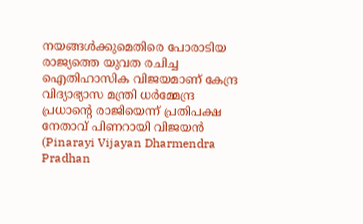നയങ്ങൾക്കുമെതിരെ പോരാടിയ രാജ്യത്തെ യുവത രചിച്ച ഐതിഹാസിക വിജയമാണ് കേന്ദ്ര വിദ്യാഭ്യാസ മന്ത്രി ധർമ്മേന്ദ്ര പ്രധാന്റെ രാജിയെന്ന് പ്രതിപക്ഷ നേതാവ് പിണറായി വിജയൻ (Pinarayi Vijayan Dharmendra Pradhan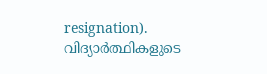resignation). വിദ്യാർത്ഥികളുടെ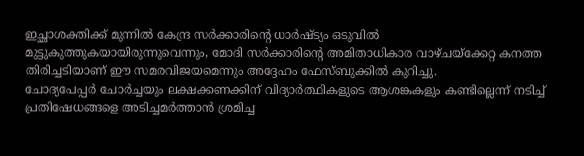ഇച്ഛാശക്തിക്ക് മുന്നിൽ കേന്ദ്ര സർക്കാരിന്റെ ധാർഷ്ട്യം ഒടുവിൽ മുട്ടുകുത്തുകയായിരുന്നുവെന്നും, മോദി സർക്കാരിന്റെ അമിതാധികാര വാഴ്ചയ്ക്കേറ്റ കനത്ത തിരിച്ചടിയാണ് ഈ സമരവിജയമെന്നും അദ്ദേഹം ഫേസ്ബുക്കിൽ കുറിച്ചു.
ചോദ്യപേപ്പർ ചോർച്ചയും ലക്ഷക്കണക്കിന് വിദ്യാർത്ഥികളുടെ ആശങ്കകളും കണ്ടില്ലെന്ന് നടിച്ച് പ്രതിഷേധങ്ങളെ അടിച്ചമർത്താൻ ശ്രമിച്ച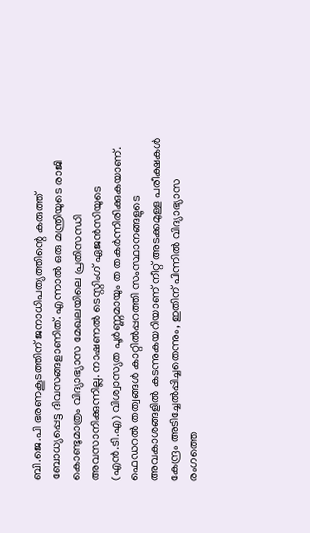ബി.ജെ.പി ഭരണകൂടത്തിന് ജനാധിപത്യത്തിന്റെ കരുത്ത് ബോധ്യപ്പെട്ട ദിവസങ്ങളാണിത്. എന്നാൽ ഒരു മന്ത്രിയുടെ രാജി കൊണ്ടുമാത്രം വിദ്യാഭ്യാസ മേഖലയിലെ പ്രതിസന്ധി അവസാനിക്കുന്നില്ല. നാഷണൽ ടെസ്റ്റിംഗ് ഏജൻസിയുടെ (എൻ.ടി.എ) വിശ്വാസ്യത പൂർണ്ണമായും ത തകർന്നിരിക്കുകയാണ്. ഫെഡറൽ തത്വങ്ങൾ കാറ്റിൽപ്പറത്തി സംസ്ഥാനങ്ങളുടെ അവകാശങ്ങളിൽ കടന്നുകയറിയാണ് നീറ്റ് അടക്കമുള്ള പരീക്ഷകൾ കേന്ദ്രം അടിച്ചേൽപ്പിച്ചതെന്നും, ഇതിന് പിന്നിൽ വിദ്യാഭ്യാസ രംഗത്തെ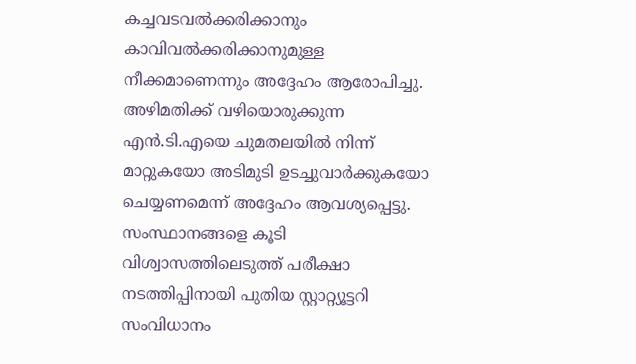കച്ചവടവൽക്കരിക്കാനും കാവിവൽക്കരിക്കാനുമുള്ള നീക്കമാണെന്നും അദ്ദേഹം ആരോപിച്ചു.
അഴിമതിക്ക് വഴിയൊരുക്കുന്ന എൻ.ടി.എയെ ചുമതലയിൽ നിന്ന് മാറ്റുകയോ അടിമുടി ഉടച്ചുവാർക്കുകയോ ചെയ്യണമെന്ന് അദ്ദേഹം ആവശ്യപ്പെട്ടു. സംസ്ഥാനങ്ങളെ കൂടി വിശ്വാസത്തിലെടുത്ത് പരീക്ഷാ നടത്തിപ്പിനായി പുതിയ സ്റ്റാറ്റ്യൂട്ടറി സംവിധാനം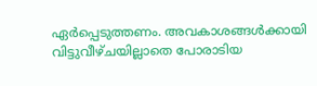ഏർപ്പെടുത്തണം. അവകാശങ്ങൾക്കായി വിട്ടുവീഴ്ചയില്ലാതെ പോരാടിയ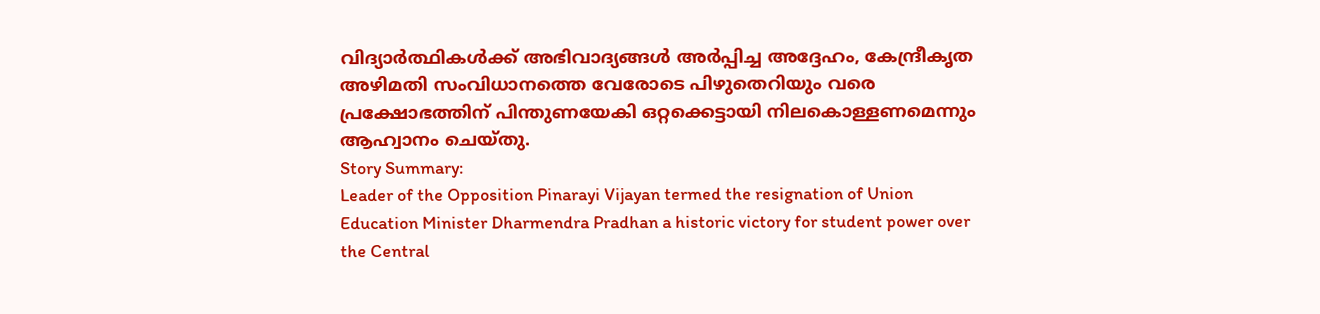വിദ്യാർത്ഥികൾക്ക് അഭിവാദ്യങ്ങൾ അർപ്പിച്ച അദ്ദേഹം, കേന്ദ്രീകൃത അഴിമതി സംവിധാനത്തെ വേരോടെ പിഴുതെറിയും വരെ പ്രക്ഷോഭത്തിന് പിന്തുണയേകി ഒറ്റക്കെട്ടായി നിലകൊള്ളണമെന്നും ആഹ്വാനം ചെയ്തു.
Story Summary:
Leader of the Opposition Pinarayi Vijayan termed the resignation of Union Education Minister Dharmendra Pradhan a historic victory for student power over the Central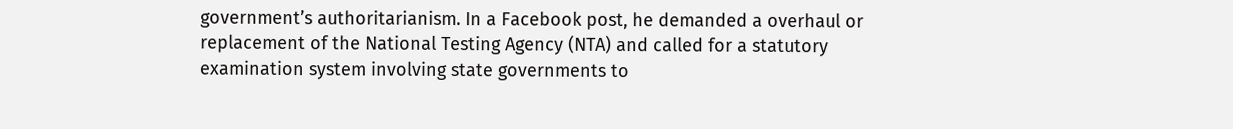government’s authoritarianism. In a Facebook post, he demanded a overhaul or replacement of the National Testing Agency (NTA) and called for a statutory examination system involving state governments to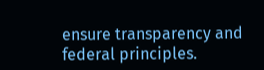ensure transparency and federal principles.